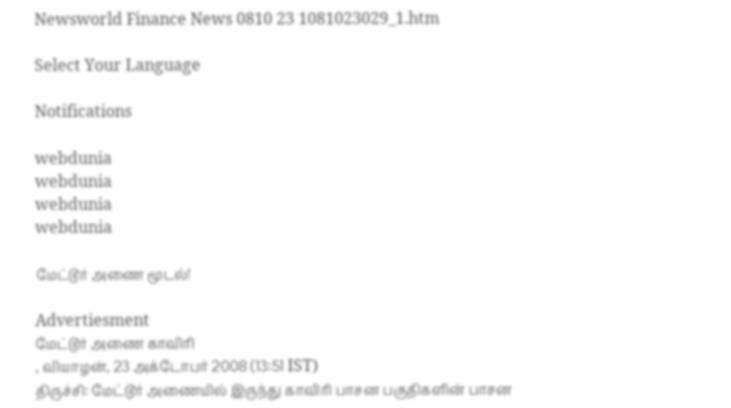Newsworld Finance News 0810 23 1081023029_1.htm

Select Your Language

Notifications

webdunia
webdunia
webdunia
webdunia

மேட்டூர் அணை மூடல்!

Advertiesment
மேட்டூர் அணை காவிரி
, வியாழன், 23 அக்டோபர் 2008 (13:51 IST)
திருச்சி: மேட்டூர் அணையில் இருந்து காவிரி பாசன பகுதிகளின் பாசன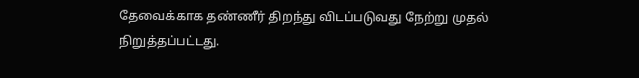தேவைக்காக தண்ணீர் திறந்து விடப்படுவது நேற்று முதல் நிறுத்தப்பட்டது.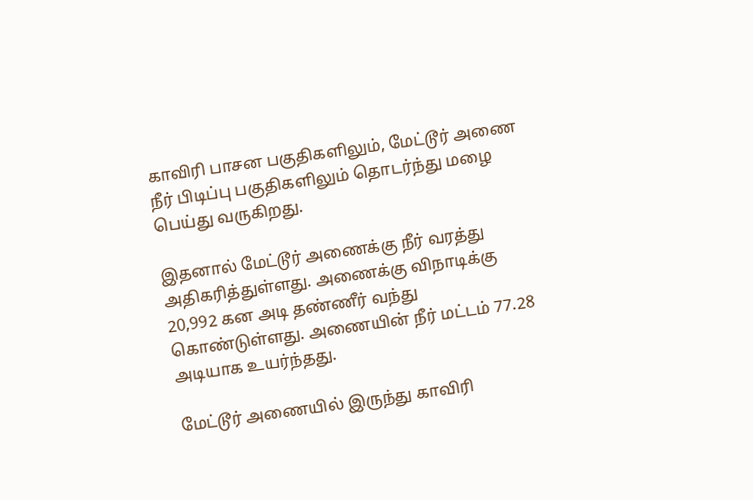காவிரி பாசன பகுதிகளிலும், மேட்டூர் அணை நீர் பிடிப்பு பகுதிகளிலும் தொடர்ந்து மழை பெய்து வருகிறது.

இதனால் மேட்டூர் அணைக்கு நீர் வரத்து அதிகரித்துள்ளது. அணைக்கு விநாடிக்கு 20,992 கன அடி தண்ணீர் வந்து கொண்டுள்ளது. அணையின் நீர் மட்டம் 77.28 அடியாக உயர்ந்தது.

மேட்டூர் அணையில் இருந்து காவிரி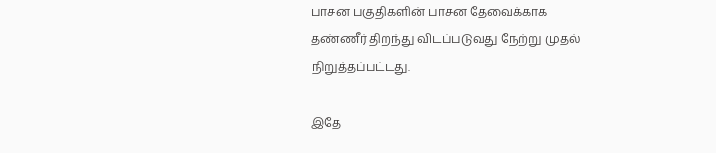பாசன பகுதிகளின் பாசன தேவைக்காக தண்ணீர் திறந்து விடப்படுவது நேற்று முதல் நிறுத்தப்பட்டது.

இதே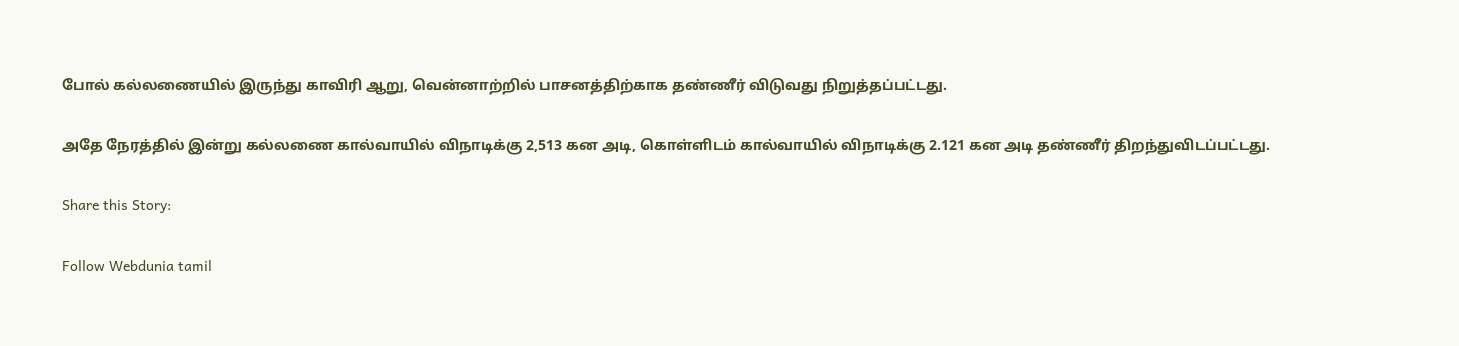போல் கல்லணையில் இருந்து காவிரி ஆறு, வென்னாற்றில் பாசனத்திற்காக தண்ணீர் விடுவது நிறுத்தப்பட்டது.

அதே நேரத்தில் இன்று கல்லணை கால்வாயில் விநாடிக்கு 2,513 கன அடி, கொள்ளிடம் கால்வாயில் விநாடிக்கு 2.121 கன அடி தண்ணீர் திறந்துவிடப்பட்டது.

Share this Story:

Follow Webdunia tamil